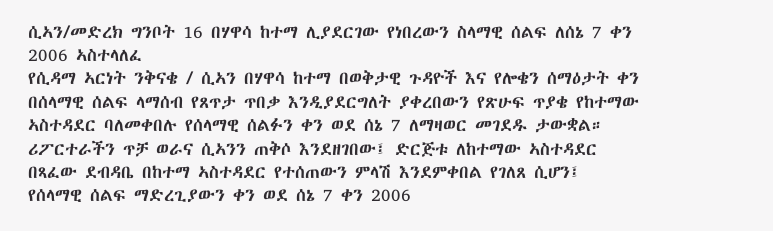ሲኣን/መድረክ ግንቦት 16 በሃዋሳ ከተማ ሊያደርገው የነበረውን ስላማዊ ሰልፍ ለሰኔ 7 ቀን 2006 ኣስተላለፈ
የሲዳማ ኣርነት ንቅናቄ / ሲኣን በሃዋሳ ከተማ በወቅታዊ ጉዳዮች እና የሎቄን ሰማዕታት ቀን በሰላማዊ ሰልፍ ላማሰብ የጸጥታ ጥበቃ እንዲያደርግለት ያቀረበውን የጽሁፍ ጥያቄ የከተማው ኣስተዳደር ባለመቀበሉ የሰላማዊ ሰልፉን ቀን ወደ ሰኔ 7 ለማዛወር መገደዱ ታውቋል። ሪፖርተራችን ጥቻ ወራና ሲኣንን ጠቅሶ እንደዘገበው፤ ድርጅቱ ለከተማው ኣስተዳደር በጻፈው ደብዳቤ በከተማ ኣስተዳደር የተሰጠውን ምላሽ እንደምቀበል የገለጸ ሲሆን፤ የሰላማዊ ሰልፍ ማድረጊያውን ቀን ወደ ሰኔ 7 ቀን 2006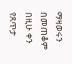ማዛወሩን በመጠቆም በዚሁ ቀን የጸጥታ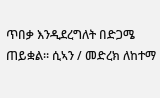ጥበቃ እንዲደረግለት በድጋሜ ጠይቋል። ሲኣን / መድረክ ለከተማ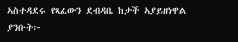ኣስተዳደሩ የጻፈውን ደብዳቤ ከታች ኣያይዘነዋል ያንቡት፦